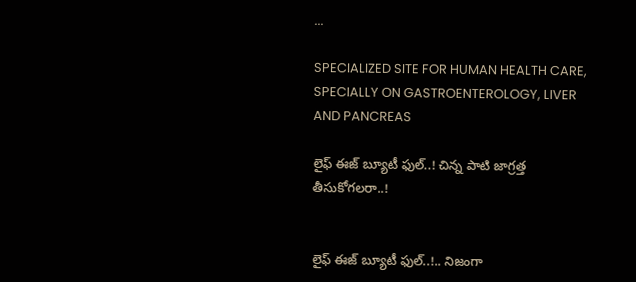...

SPECIALIZED SITE FOR HUMAN HEALTH CARE,
SPECIALLY ON GASTROENTEROLOGY, LIVER AND PANCREAS

లైఫ్ ఈజ్ బ్యూటీ ఫుల్‌..! చిన్న పాటి జాగ్రత్త తీసుకోగ‌ల‌రా..!


లైఫ్ ఈజ్ బ్యూటీ ఫుల్‌..!.. నిజంగా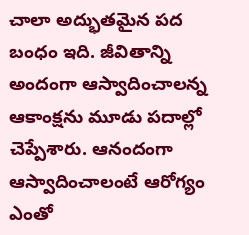చాలా అద్భుత‌మైన ప‌ద బంధం ఇది. జీవితాన్ని అందంగా ఆస్వాదించాల‌న్న ఆకాంక్షను మూడు ప‌దాల్లో చెప్పేశారు. ఆనందంగా ఆస్వాదించాలంటే ఆరోగ్యం ఎంతో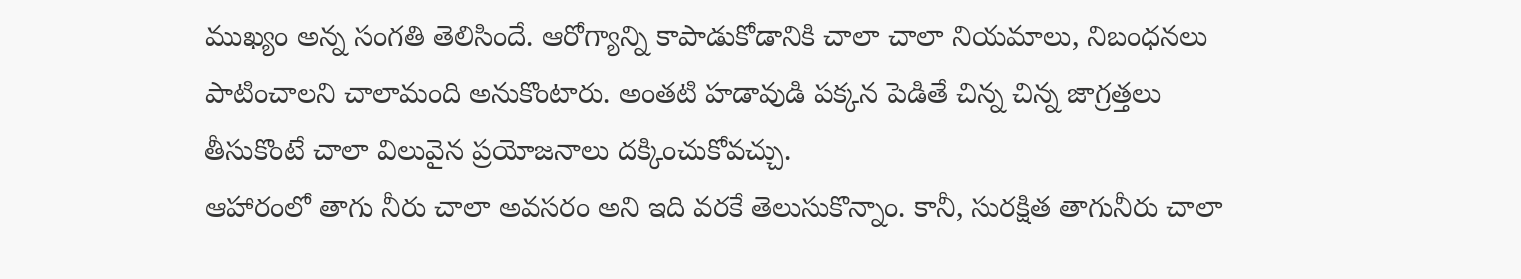ముఖ్యం అన్న సంగ‌తి తెలిసిందే. ఆరోగ్యాన్ని కాపాడుకోడానికి చాలా చాలా నియ‌మాలు, నిబంధ‌న‌లు పాటించాల‌ని చాలామంది అనుకొంటారు. అంత‌టి హ‌డావుడి ప‌క్కన పెడితే చిన్న చిన్న జాగ్రత్తలు తీసుకొంటే చాలా విలువైన ప్రయోజ‌నాలు ద‌క్కించుకోవ‌చ్చు.
ఆహారంలో తాగు నీరు చాలా అవ‌స‌రం అని ఇది వ‌ర‌కే తెలుసుకొన్నాం. కానీ, సుర‌క్షిత తాగునీరు చాలా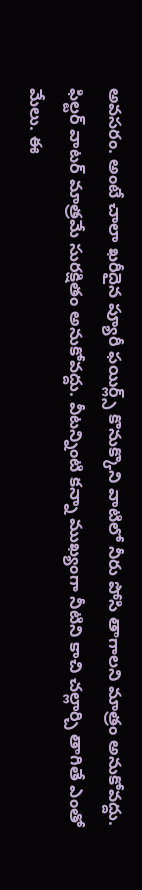అవ‌స‌రం. అంటే చాలా ఖ‌రీదైన ప్యూరీ ఫ‌యిర్ల్స్ కొనుక్కొని వాటిలో నీరు పోసి తాగాలని మాత్రం అనుకోవ‌ద్దు. ఫిల్టర్ వాట‌ర్ మాత్రమే సుర‌క్షితం అనుకోవ‌ద్దు. వీట‌న్నింటి క‌న్నా ముఖ్యంగా నీటిని కాచి చ‌ల్లార్చి తాగితే ఎంతో మేలు. ఈ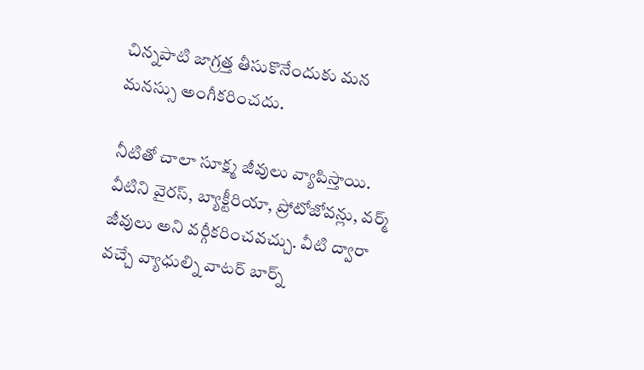చిన్నపాటి జాగ్రత్త తీసుకొనేందుకు మ‌న మ‌న‌స్సు అంగీక‌రించ‌దు.

నీటితో చాలా సూక్ష్మ జీవులు వ్యాపిస్తాయి. వీటిని వైర‌స్‌, బ్యాక్టీరియా, ప్రోటోజోవ‌న్లు, వ‌ర్మ్ జీవులు అని వ‌ర్గీక‌రించ‌వ‌చ్చు. వీటి ద్వారా వ‌చ్చే వ్యాధుల్ని వాట‌ర్ బార్న్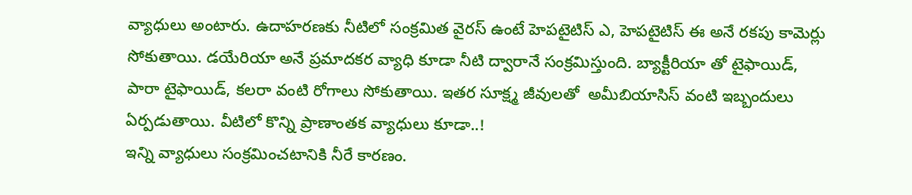వ్యాధులు అంటారు. ఉదాహ‌ర‌ణ‌కు నీటిలో సంక్రమిత వైర‌స్ ఉంటే హెప‌టైటిస్ ఎ, హెప‌టైటిస్ ఈ అనే ర‌కపు కామెర్లు సోకుతాయి. డ‌యేరియా అనే ప్రమాద‌క‌ర వ్యాధి కూడా నీటి ద్వారానే సంక్రమిస్తుంది. బ్యాక్టీరియా తో టైఫాయిడ్‌, పారా టైఫాయిడ్‌, క‌ల‌రా వంటి రోగాలు సోకుతాయి. ఇత‌ర సూక్ష్మ జీవుల‌తో  అమీబియాసిస్ వంటి ఇబ్బందులు ఏర్పడుతాయి. వీటిలో కొన్ని ప్రాణాంత‌క వ్యాధులు కూడా..!
ఇన్ని వ్యాధులు సంక్రమించ‌టానికి నీరే కార‌ణం.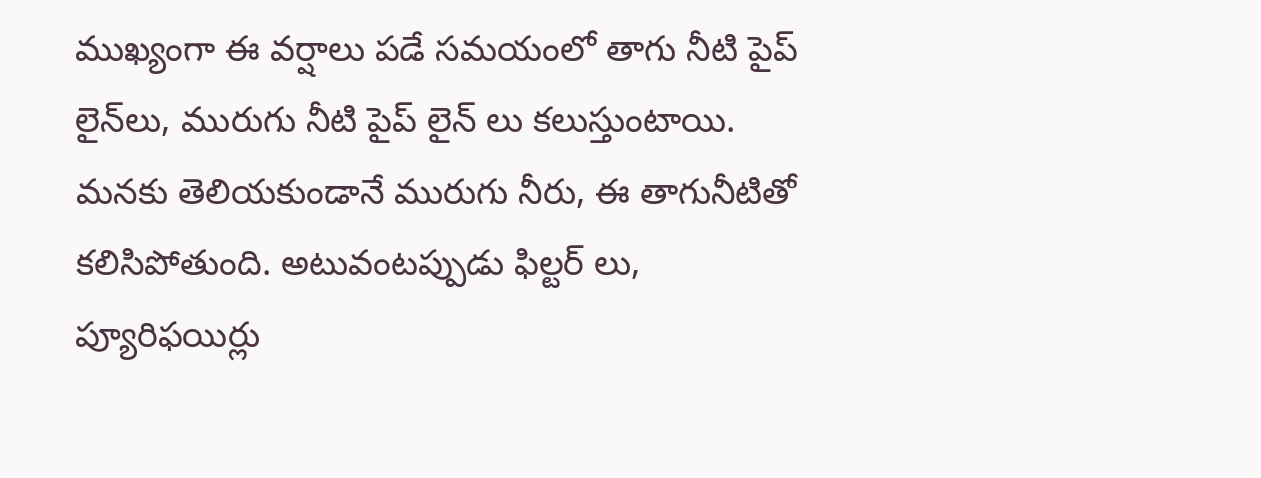ముఖ్యంగా ఈ వ‌ర్షాలు ప‌డే స‌మ‌యంలో తాగు నీటి పైప్ లైన్‌లు, మురుగు నీటి పైప్ లైన్ లు క‌లుస్తుంటాయి. మ‌న‌కు తెలియ‌కుండానే మురుగు నీరు, ఈ తాగునీటితో క‌లిసిపోతుంది. అటువంట‌ప్పుడు ఫిల్టర్ లు, ప్యూరిఫ‌యిర్లు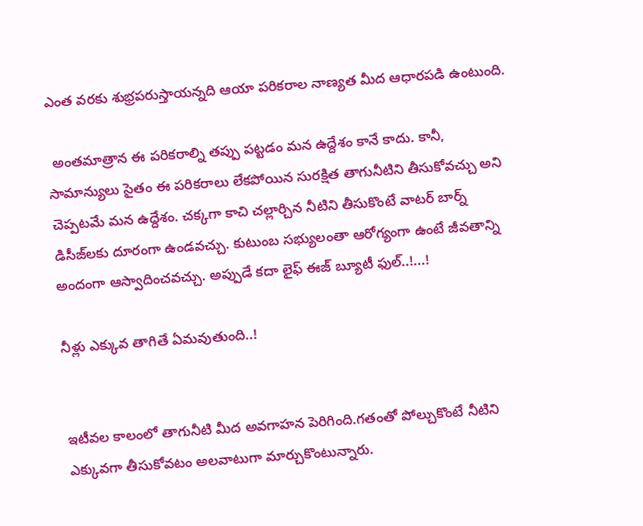ఎంత వ‌ర‌కు శుభ్రప‌రుస్తాయ‌న్నది ఆయా ప‌రికరాల నాణ్యత మీద ఆధార‌ప‌డి ఉంటుంది.

 అంత‌మాత్రాన ఈ పరికరాల్ని త‌ప్పు ప‌ట్టడం మ‌న ఉద్దేశం కానే కాదు. కానీ, సామాన్యులు సైతం ఈ ప‌రిక‌రాలు లేక‌పోయిన సుర‌క్షిత తాగునీటిని తీసుకోవ‌చ్చు అని చెప్పట‌మే మ‌న ఉద్దేశం. చ‌క్కగా కాచి చ‌ల్లార్చిన నీటిని తీసుకొంటే వాట‌ర్ బార్న్ డిసీజ్‌ల‌కు దూరంగా ఉండ‌వ‌చ్చు. కుటుంబ స‌భ్యులంతా ఆరోగ్యంగా ఉంటే జీవ‌తాన్ని అందంగా ఆస్వాదించ‌వ‌చ్చు. అప్పుడే క‌దా లైఫ్ ఈజ్ బ్యూటీ ఫుల్‌..!...!

నీళ్లు ఎక్కువ తాగితే ఏమ‌వుతుంది..!


ఇటీవ‌ల కాలంలో తాగునీటి మీద అవ‌గాహ‌న పెరిగింది.గ‌తంతో పోల్చుకొంటే నీటిని ఎక్కువ‌గా తీసుకోవ‌టం అల‌వాటుగా మార్చుకొంటున్నారు.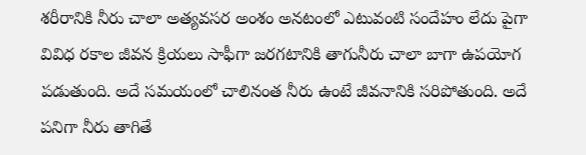శ‌రీరానికి నీరు చాలా అత్యవ‌స‌ర అంశం అన‌టంలో ఎటువంటి సందేహం లేదు పైగా వివిధ ర‌కాల జీవ‌న క్రియ‌లు సాఫీగా జ‌ర‌గ‌టానికి తాగునీరు చాలా బాగా ఉప‌యోగ ప‌డుతుంది. అదే స‌మ‌యంలో చాలినంత నీరు ఉంటే జీవ‌నానికి స‌రిపోతుంది. అదే ప‌నిగా నీరు తాగితే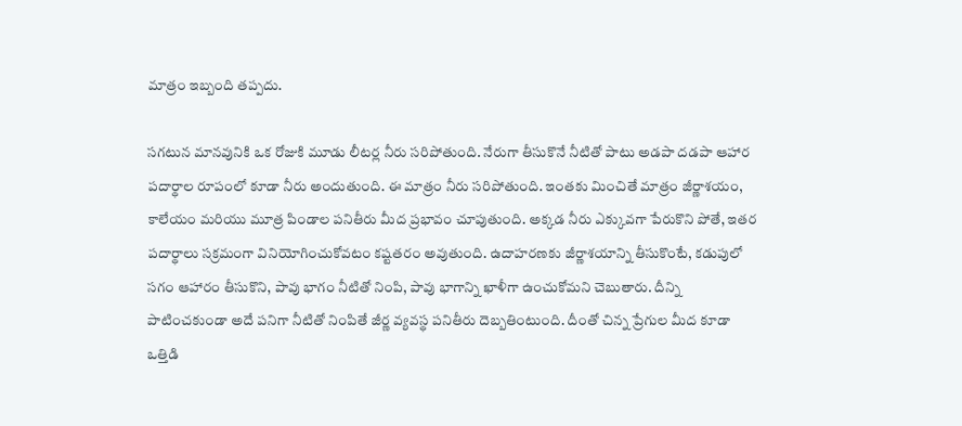మాత్రం ఇబ్బంది త‌ప్పదు.

స‌గ‌టున మాన‌వునికి ఒక రోజుకి మూడు లీట‌ర్ల నీరు స‌రిపోతుంది. నేరుగా తీసుకొనే నీటితో పాటు అడ‌పా ద‌డ‌పా ఆహార ప‌దార్థాల రూపంలో కూడా నీరు అందుతుంది. ఈ మాత్రం నీరు స‌రిపోతుంది. ఇంత‌కు మించితే మాత్రం జీర్ణాశ‌యం, కాలేయం మ‌రియు మూత్ర పిండాల ప‌నితీరు మీద ప్రభావం చూపుతుంది. అక్కడ నీరు ఎక్కువ‌గా పేరుకొని పోతే, ఇత‌ర ప‌దార్థాలు స‌క్రమంగా వినియోగించుకోవటం క‌ష్టత‌రం అవుతుంది. ఉదాహ‌ర‌ణ‌కు జీర్ణాశ‌యాన్ని తీసుకొంటే, క‌డుపులో సగం ఆహారం తీసుకొని, పావు భాగం నీటితో నింపి, పావు భాగాన్ని ఖాళీగా ఉంచుకోమ‌ని చెబుతారు. దీన్ని పాటించ‌కుండా అదే ప‌నిగా నీటితో నింపితే జీర్ణ వ్యవ‌స్థ ప‌నితీరు దెబ్బతింటుంది. దీంతో చిన్న ప్రేగుల మీద కూడా ఒత్తిడి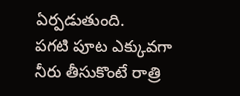ఏర్పడుతుంది.
ప‌గ‌టి పూట ఎక్కువ‌గా నీరు తీసుకొంటే రాత్రి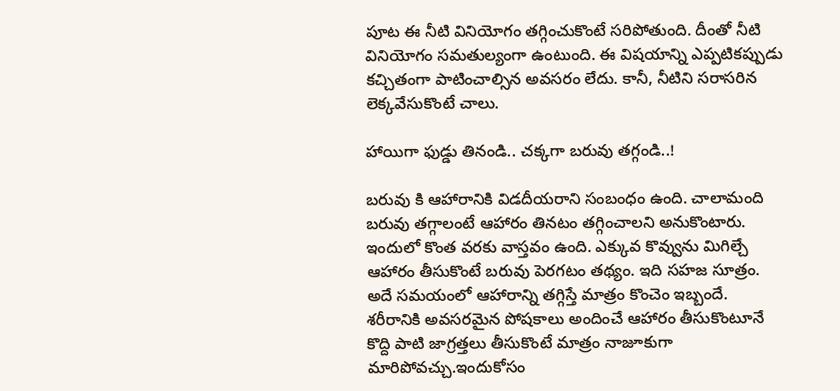పూట ఈ నీటి వినియోగం త‌గ్గించుకొంటే స‌రిపోతుంది. దీంతో నీటి వినియోగం స‌మ‌తుల్యంగా ఉంటుంది. ఈ విష‌యాన్ని ఎప్పటిక‌ప్పుడు క‌చ్చితంగా పాటించాల్సిన అవ‌స‌రం లేదు. కానీ, నీటిని స‌రాస‌రిన లెక్కవేసుకొంటే చాలు.

హాయిగా ఫుడ్డు తినండి.. చ‌క్కగా బ‌రువు త‌గ్గండి..!

బ‌రువు కి ఆహారానికి విడ‌దీయ‌రాని సంబంధం ఉంది. చాలామంది బ‌రువు త‌గ్గాలంటే ఆహారం తినటం త‌గ్గించాల‌ని అనుకొంటారు. ఇందులో కొంత వ‌ర‌కు వాస్తవం ఉంది. ఎక్కువ కొవ్వును మిగిల్చే ఆహారం తీసుకొంటే బ‌రువు పెర‌గ‌టం త‌థ్యం. ఇది స‌హ‌జ సూత్రం. అదే స‌మ‌యంలో ఆహారాన్ని త‌గ్గిస్తే మాత్రం కొంచెం ఇబ్బందే. శ‌రీరానికి అవ‌స‌ర‌మైన పోష‌కాలు అందించే ఆహారం తీసుకొంటూనే కొద్ది పాటి జాగ్రత్తలు తీసుకొంటే మాత్రం నాజూకుగా మారిపోవ‌చ్చు.ఇందుకోసం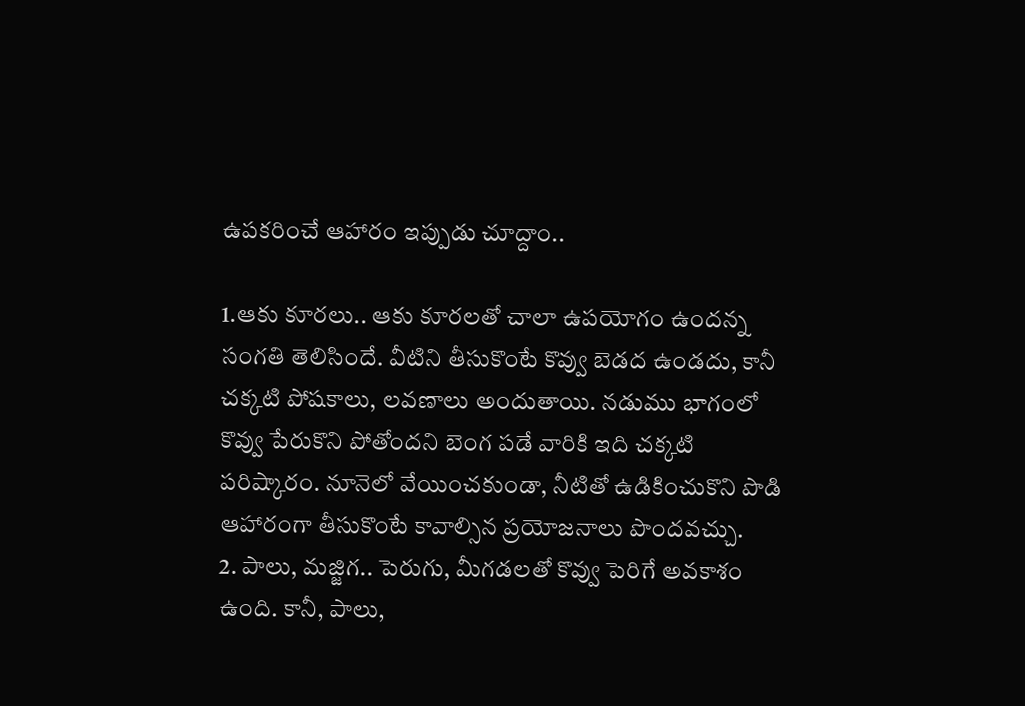ఉప‌క‌రించే ఆహారం ఇప్పుడు చూద్దాం..

1.ఆకు కూర‌లు.. ఆకు కూర‌ల‌తో చాలా ఉప‌యోగం ఉంద‌న్న సంగ‌తి తెలిసిందే. వీటిని తీసుకొంటే కొవ్వు బెడ‌ద ఉండ‌దు, కానీ చ‌క్కటి పోష‌కాలు, ల‌వ‌ణాలు అందుతాయి. నడుము భాగంలో కొవ్వు పేరుకొని పోతోంద‌ని బెంగ ప‌డే వారికి ఇది చ‌క్కటి ప‌రిష్కారం. నూనెలో వేయించ‌కుండా, నీటితో ఉడికించుకొని పొడి ఆహారంగా తీసుకొంటే కావాల్సిన ప్రయోజ‌నాలు పొంద‌వ‌చ్చు.
2. పాలు, మ‌జ్జిగ‌.. పెరుగు, మీగ‌డ‌ల‌తో కొవ్వు పెరిగే అవ‌కాశం ఉంది. కానీ, పాలు,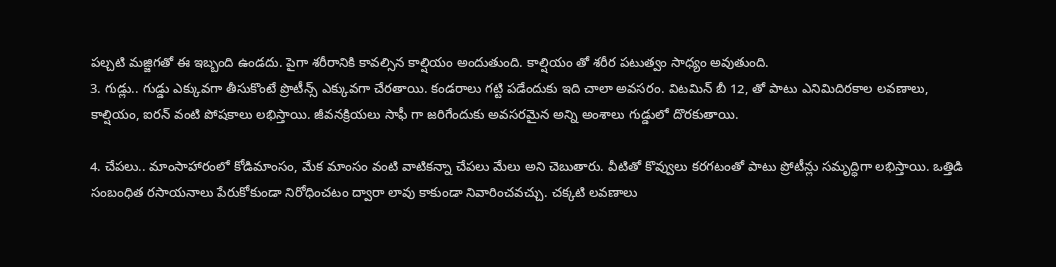ప‌ల్చటి మ‌జ్జిగ‌తో ఈ ఇబ్బంది ఉండ‌దు. పైగా శ‌రీరానికి కావ‌ల్సిన కాల్షియం అందుతుంది. కాల్షియం తో శ‌రీర ప‌టుత్వం సాధ్యం అవుతుంది.
3. గుడ్లు.. గుడ్డు ఎక్కువ‌గా తీసుకొంటే ప్రొటీన్స్ ఎక్కువ‌గా చేర‌తాయి. కండ‌రాలు గట్టి ప‌డేందుకు ఇది చాలా అవ‌స‌రం. విటమిన్ బీ 12, తో పాటు ఎనిమిదిర‌కాల ల‌వ‌ణాలు, కాల్షియం, ఐర‌న్ వంటి పోష‌కాలు ల‌భిస్తాయి. జీవ‌న‌క్రియ‌లు సాఫీ గా జ‌రిగేందుకు అవ‌స‌ర‌మైన అన్ని అంశాలు గుడ్డులో దొర‌కుతాయి.

4. చేప‌లు.. మాంసాహారంలో కోడిమాంసం, మేక మాంసం వంటి వాటిక‌న్నా చేప‌లు మేలు అని చెబుతారు. వీటితో కొవ్వులు క‌ర‌గ‌టంతో పాటు ప్రోటీన్లు స‌మృద్ధిగా ల‌భిస్తాయి. ఒత్తిడి సంబంధిత ర‌సాయ‌నాలు పేరుకోకుండా నిరోధించ‌టం ద్వారా లావు కాకుండా నివారించ‌వ‌చ్చు. చ‌క్కటి ల‌వ‌ణాలు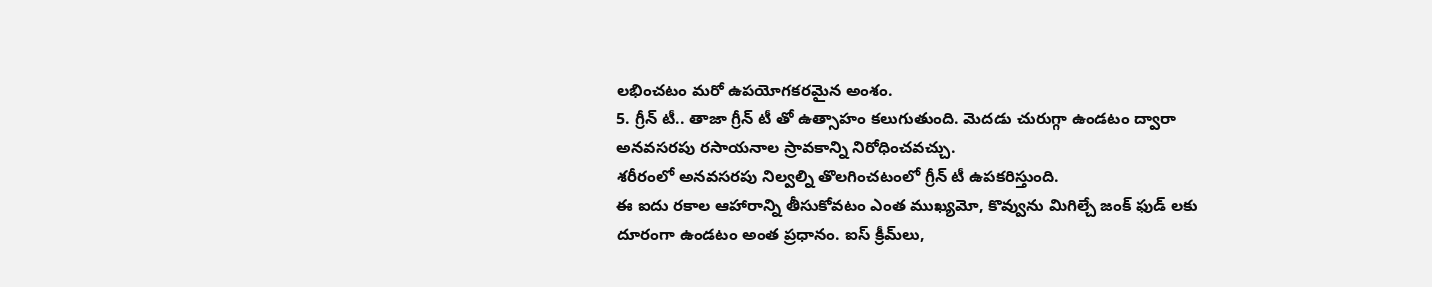ల‌భించ‌టం మ‌రో ఉప‌యోగ‌క‌ర‌మైన అంశం.
5. గ్రీన్ టీ.. తాజా గ్రీన్ టీ తో ఉత్సాహం క‌లుగుతుంది. మెద‌డు చురుగ్గా ఉండ‌టం ద్వారా అన‌వ‌స‌ర‌పు ర‌సాయ‌నాల స్రావ‌కాన్ని నిరోధించ‌వ‌చ్చు.
శ‌రీరంలో అన‌వ‌స‌ర‌పు నిల్వల్ని తొల‌గించ‌టంలో గ్రీన్ టీ ఉప‌క‌రిస్తుంది.
ఈ ఐదు ర‌కాల ఆహారాన్ని తీసుకోవ‌టం ఎంత ముఖ్యమో, కొవ్వును మిగిల్చే జంక్ ఫుడ్ ల‌కు దూరంగా ఉండ‌టం అంత ప్రధానం. ఐస్ క్రీమ్‌లు,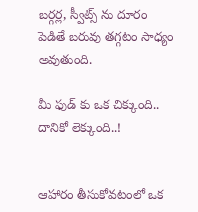బ‌ర్గర్ల, స్వీట్స్ ను దూరం పెడితే బ‌రువు త‌గ్గటం సాధ్యం అవుతుంది.

మీ ఫుడ్ కు ఒక చిక్కుంది.. దానికో లెక్కుంది..!


ఆహారం తీసుకోవ‌టంలో ఒక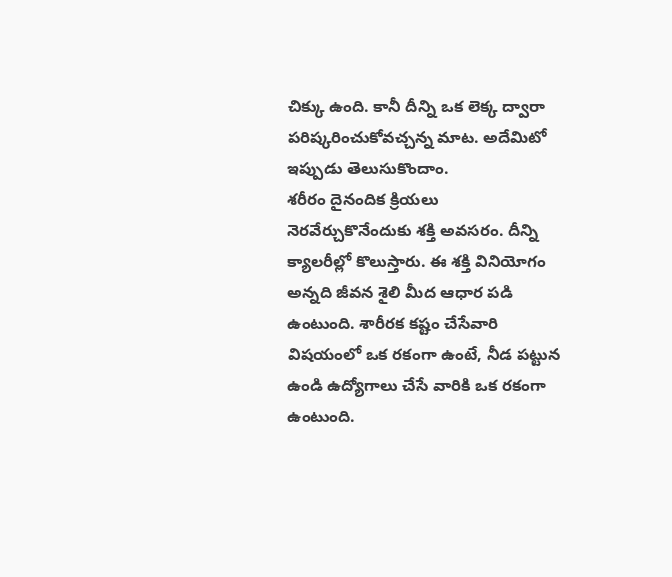చిక్కు ఉంది. కానీ దీన్ని ఒక లెక్క ద్వారా ప‌రిష్కరించుకోవ‌చ్చన్న మాట‌. అదేమిటో ఇప్పుడు తెలుసుకొందాం.
శ‌రీరం దైనందిక క్రియ‌లు నెర‌వేర్చుకొనేందుకు శ‌క్తి అవ‌స‌రం. దీన్ని క్యాల‌రీల్లో కొలుస్తారు. ఈ శ‌క్తి వినియోగం అన్నది జీవ‌న శైలి మీద ఆధార ప‌డి ఉంటుంది. శారీర‌క క‌ష్టం చేసేవారి విష‌యంలో ఒక ర‌కంగా ఉంటే, నీడ ప‌ట్టున ఉండి ఉద్యోగాలు చేసే వారికి ఒక ర‌కంగా ఉంటుంది.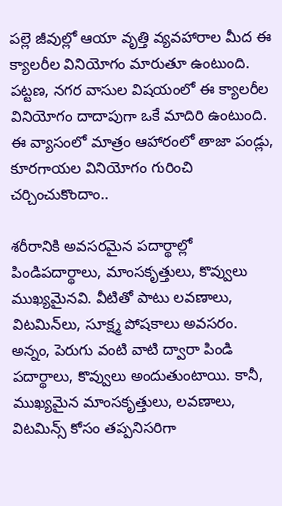ప‌ల్లె జీవుల్లో ఆయా వృత్తి వ్యవ‌హారాల మీద ఈ క్యాల‌రీల వినియోగం మారుతూ ఉంటుంది. ప‌ట్టణ, న‌గ‌ర వాసుల విష‌యంలో ఈ క్యాల‌రీల వినియోగం దాదాపుగా ఒకే మాదిరి ఉంటుంది. ఈ వ్యాసంలో మాత్రం ఆహారంలో తాజా పండ్లు, కూర‌గాయ‌ల వినియోగం గురించి చ‌ర్చించుకొందాం..

శ‌రీరానికి అవ‌స‌ర‌మైన ప‌దార్థాల్లో పిండిప‌దార్థాలు, మాంస‌కృత్తులు, కొవ్వులు ముఖ్యమైన‌వి. వీటితో పాటు ల‌వణాలు, విట‌మిన్‌లు, సూక్ష్మ పోష‌కాలు అవ‌స‌రం. అన్నం, పెరుగు వంటి వాటి ద్వారా పిండి ప‌దార్థాలు, కొవ్వులు అందుతుంటాయి. కానీ, ముఖ్యమైన మాంస‌కృత్తులు, ల‌వ‌ణాలు, విట‌మిన్స్ కోసం త‌ప్పనిస‌రిగా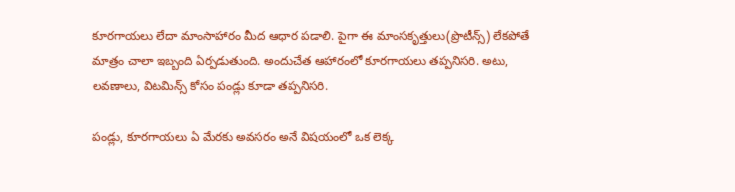కూర‌గాయ‌లు లేదా మాంసాహారం మీద ఆధార ప‌డాలి. పైగా ఈ మాంస‌కృత్తులు(ప్రొటీన్స్) లేక‌పోతే మాత్రం చాలా ఇబ్బంది ఏర్పడుతుంది. అందుచేత ఆహారంలో కూర‌గాయ‌లు త‌ప్పనిస‌రి. అటు, ల‌వ‌ణాలు, విట‌మిన్స్ కోసం పండ్లు కూడా త‌ప్పనిస‌రి.

పండ్లు, కూర‌గాయ‌లు ఏ మేర‌కు అవ‌స‌రం అనే విష‌యంలో ఒక లెక్క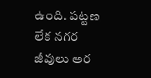ఉంది. ప‌ట్టణ లేక న‌గ‌ర జీవులు అర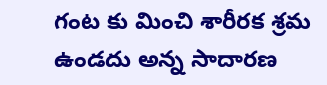గంట కు మించి శారీర‌క శ్రమ ఉండ‌దు అన్న సాదార‌ణ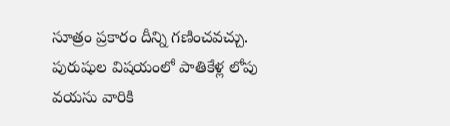సూత్రం ప్రకారం దీన్ని గ‌ణించ‌వ‌చ్చు. పురుషుల విష‌యంలో పాతికేళ్ల లోపు వ‌య‌సు వారికి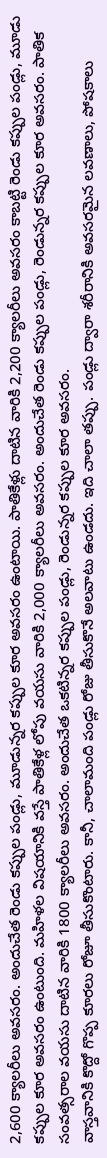2,600 క్యాల‌రీలు అవ‌స‌రం. అందుచేత రెండు క‌ప్పుల పండ్లు, మూడున్నర క‌ప్పుల కూర‌ అవ‌స‌రం ఉంటాయి. పాతికేళ్లు దాటిన వారికి 2,200 క్యాల‌రీలు అవ‌స‌రం కాబ‌ట్టి రెండు క‌ప్పుల పండ్లు, మూడు క‌ప్పుల కూర అవ‌స‌రం ఉంటుంది. మ‌హిళల విష‌యానికి వ‌స్తే పాతికేళ్ల లోపు వ‌య‌సు వారికి 2,000 క్యాల‌రీలు అవ‌స‌రం. అందుచేత రెండు క‌ప్పుల పండ్లు, రెండున్నర క‌ప్పుల కూర అవ‌స‌రం. పాతిక సంవ‌త్సరాల వ‌య‌సు దాటిన వారికి 1800 క్యాల‌రీలు అవ‌స‌రం. అందుచేత ఒక‌టిన్నర క‌ప్పుల పండ్లు, రెండున్నర క‌ప్పుల కూర అవ‌సరం.
వాస్తవానికి కొద్దో గొప్ప కూర‌లు రోజూ తీసుకొంటారు. కానీ, చాలామంది పండ్లు రోజు తీసుకొనే అల‌వాటు ఉండ‌దు. ఇది చాలా త‌ప్పు. పండ్లు ద్వారా శ‌రీరానికి అవ‌స‌ర‌మైన ల‌వ‌ణాలు, పోష‌కాలు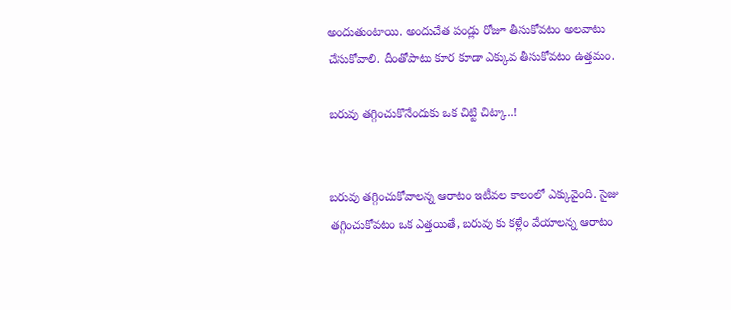అందుతుంటాయి. అందుచేత పండ్లు రోజూ తీసుకోవ‌టం అల‌వాటు చేసుకోవాలి. దీంతోపాటు కూర కూడా ఎక్కువ తీసుకోవ‌టం ఉత్తమం.

బ‌రువు త‌గ్గించుకొనేందుకు ఒక చిట్టి చిట్కా..!


బ‌రువు త‌గ్గించుకోవాల‌న్న ఆరాటం ఇటీవ‌ల కాలంలో ఎక్కువైంది. సైజు త‌గ్గించుకోవ‌టం ఒక ఎత్తయితే, బ‌రువు కు క‌ళ్లేం వేయాల‌న్న ఆరాటం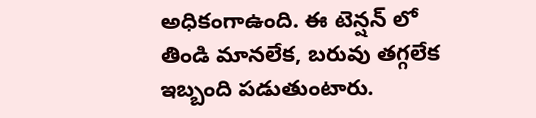అధికంగాఉంది. ఈ టెన్షన్ లో తిండి మానలేక‌, బ‌రువు త‌గ్గలేక ఇబ్బంది ప‌డుతుంటారు.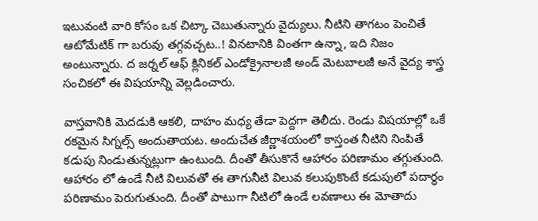ఇటువంటి వారి కోసం ఒక చిట్కా చెబుతున్నారు వైద్యులు. నీటిని తాగ‌టం పెంచితే ఆటోమేటిక్ గా బ‌రువు త‌గ్గవ‌చ్చట‌..! విన‌టానికి వింత‌గా ఉన్నా, ఇది నిజం అంటున్నారు. ద జ‌ర్నల్ ఆఫ్ క్లినిక‌ల్ ఎండోక్రైనాల‌జీ అండ్ మెట‌బాల‌జీ అనే వైద్య శాస్త్ర సంచిక‌లో ఈ విష‌యాన్ని వెల్లడించారు.

వాస్తవానికి మెద‌డుకి ఆక‌లి, దాహం మధ్య తేడా పెద్దగా తెలీదు. రెండు విష‌యాల్లో ఒకే ర‌కమైన సిగ్నల్స్ అందుతాయ‌ట‌. అందుచేత జీర్ణాశ‌యంలో కాస్తంత నీటిని నింపితే క‌డుపు నిండుతున్నట్లుగా ఉంటుంది. దీంతో తీసుకొనే ఆహారం ప‌రిణామం త‌గ్గుతుంది. ఆహారం లో ఉండే నీటి విలువ‌తో ఈ తాగునీటి విలువ క‌లుపుకొంటే క‌డుపులో ప‌దార్థం ప‌రిణామం పెరుగుతుంది. దీంతో పాటుగా నీటిలో ఉండే ల‌వ‌ణాలు ఈ మోతాదు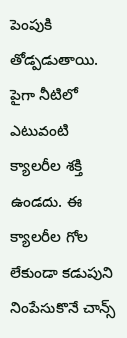పెంపుకి తోడ్పడుతాయి. పైగా నీటిలో ఎటువంటి క్యాల‌రీల శ‌క్తి ఉండ‌దు. ఈ క్యాల‌రీల గోల లేకుండా క‌డుపుని నింపేసుకొనే చాన్స్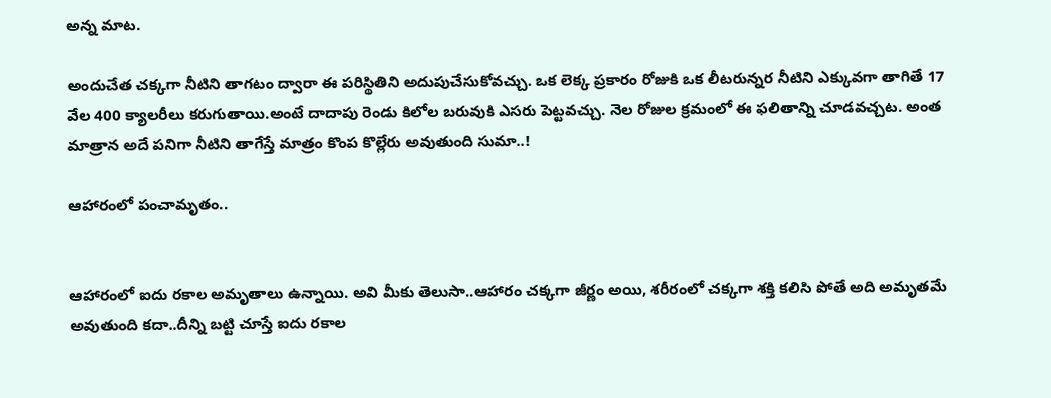అన్న మాట‌.

అందుచేత చ‌క్కగా నీటిని తాగ‌టం ద్వారా ఈ ప‌రిస్థితిని అదుపుచేసుకోవ‌చ్చు. ఒక లెక్క ప్రకారం రోజుకి ఒక లీట‌రున్నర నీటిని ఎక్కువ‌గా తాగితే 17 వేల 400 క్యాల‌రీలు క‌రుగుతాయి.అంటే దాదాపు రెండు కిలోల బ‌రువుకి ఎస‌రు పెట్టవ‌చ్చు. నెల రోజుల క్రమంలో ఈ ఫ‌లితాన్ని చూడ‌వ‌చ్చట‌. అంత మాత్రాన అదే ప‌నిగా నీటిని తాగేస్తే మాత్రం కొంప కొల్లేరు అవుతుంది సుమా..!

ఆహారంలో పంచామృతం..


ఆహారంలో ఐదు ర‌కాల అమృతాలు ఉన్నాయి. అవి మీకు తెలుసా..ఆహారం చ‌క్కగా జీర్ణం అయి, శ‌రీరంలో చ‌క్కగా శ‌క్తి క‌లిసి పోతే అది అమృత‌మే అవుతుంది క‌దా..దీన్ని బ‌ట్టి చూస్తే ఐదు ర‌కాల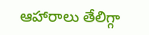ఆహారాలు తేలిగ్గా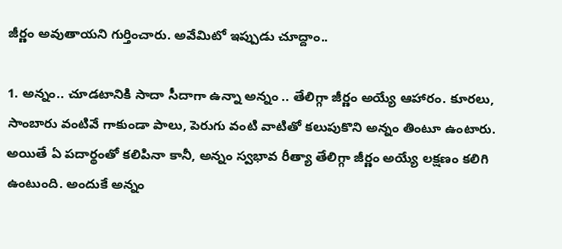జీర్ణం అవుతాయ‌ని గుర్తించారు. అవేమిటో ఇప్పుడు చూద్దాం..

1. అన్నం.. చూడ‌టానికి సాదా సీదాగా ఉన్నా అన్నం .. తేలిగ్గా జీర్ణం అయ్యే ఆహారం. కూర‌లు, సాంబారు వంటివే గాకుండా పాలు, పెరుగు వంటి వాటితో క‌లుపుకొని అన్నం తింటూ ఉంటారు. అయితే ఏ ప‌దార్థంతో క‌లిపినా కానీ, అన్నం స్వభావ రీత్యా తేలిగ్గా జీర్ణం అయ్యే ల‌క్షణం క‌లిగి ఉంటుంది. అందుకే అన్నం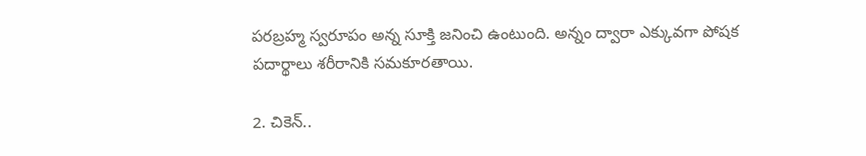ప‌ర‌బ్రహ్మ స్వరూపం అన్న సూక్తి జ‌నించి ఉంటుంది. అన్నం ద్వారా ఎక్కువ‌గా పోష‌క ప‌దార్థాలు శ‌రీరానికి స‌మ‌కూర‌తాయి.

2. చికెన్..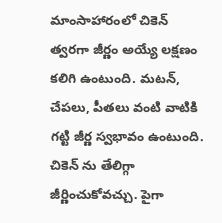మాంసాహారంలో చికెన్ త్వర‌గా జీర్ణం అయ్యే ల‌క్షణం క‌లిగి ఉంటుంది. మ‌ట‌న్‌, చేప‌లు, పీత‌లు వంటి వాటికి గ‌ట్టి జీర్ణ స్వభావం ఉంటుంది. చికెన్ ను తేలిగ్గా జీర్ణించుకోవ‌చ్చు. పైగా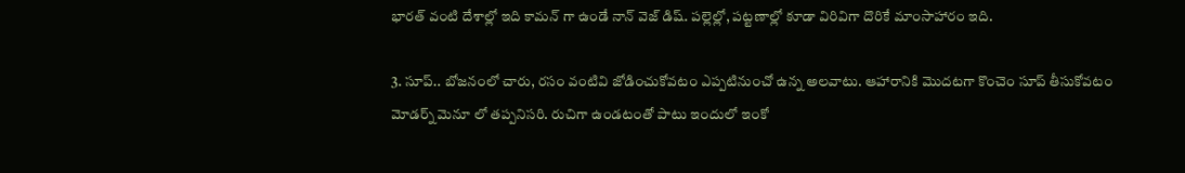భార‌త్ వంటి దేశాల్లో ఇది కామ‌న్ గా ఉండే నాన్ వెజ్ డిష్‌. ప‌ల్లెల్లో, ప‌ట్టణాల్లో కూడా విరివిగా దొరికే మాంసాహారం ఇది.

3. సూప్‌.. బోజ‌నంలో చారు, ర‌సం వంటివి జోడించుకోవ‌టం ఎప్పటినుంచో ఉన్న అల‌వాటు. ఆహారానికి మొద‌ట‌గా కొంచెం సూప్ తీసుకోవ‌టం మోడ‌ర్న్ మెనూ లో త‌ప్పనిస‌రి. రుచిగా ఉండ‌టంతో పాటు ఇందులో ఇంకో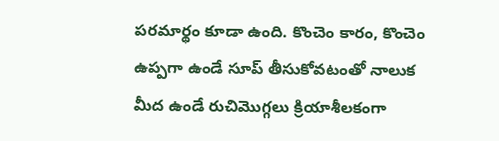ప‌ర‌మార్థం కూడా ఉంది. కొంచెం కారం, కొంచెం ఉప్పగా ఉండే సూప్ తీసుకోవ‌టంతో నాలుక మీద ఉండే రుచిమొగ్గలు క్రియాశీల‌కంగా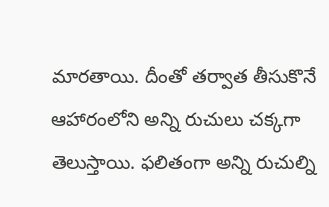మార‌తాయి. దీంతో త‌ర్వాత తీసుకొనే ఆహారంలోని అన్ని రుచులు చ‌క్కగా తెలుస్తాయి. ఫ‌లితంగా అన్ని రుచుల్ని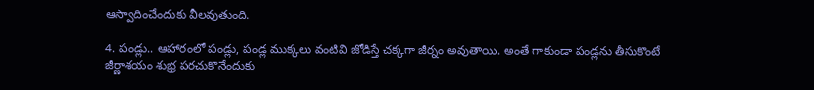ఆస్వాదించేందుకు వీల‌వుతుంది.

4. పండ్లు.. ఆహారంలో పండ్లు, పండ్ల ముక్కలు వంటివి జోడిస్తే చ‌క్కగా జీర్నం అవుతాయి. అంతే గాకుండా పండ్లను తీసుకొంటే జీర్ణాశ‌యం శుభ్ర ప‌ర‌చుకొనేందుకు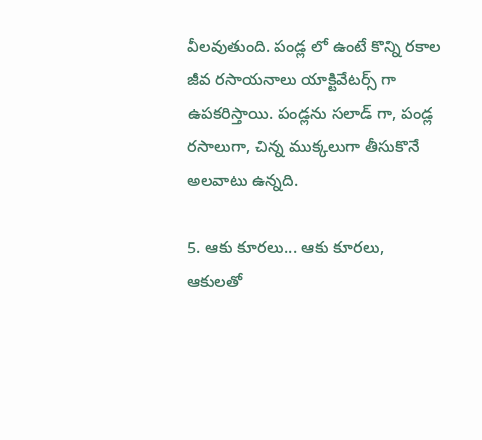వీల‌వుతుంది. పండ్ల లో ఉంటే కొన్ని ర‌కాల జీవ ర‌సాయ‌నాలు యాక్టివేట‌ర్స్ గా ఉప‌క‌రిస్తాయి. పండ్లను స‌లాడ్ గా, పండ్ల ర‌సాలుగా, చిన్న ముక్కలుగా తీసుకొనే అల‌వాటు ఉన్నది.

5. ఆకు కూర‌లు... ఆకు కూర‌లు, ఆకుల‌తో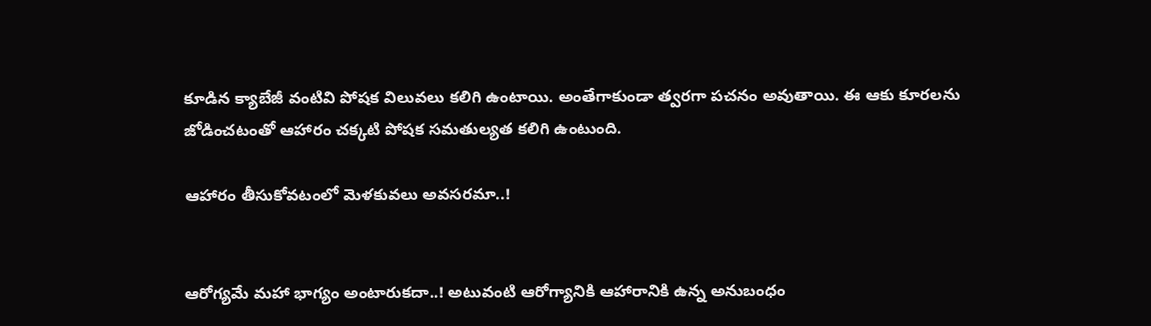కూడిన క్యాబేజీ వంటివి పోష‌క విలువ‌లు క‌లిగి ఉంటాయి. అంతేగాకుండా త్వర‌గా ప‌చ‌నం అవుతాయి. ఈ ఆకు కూర‌ల‌ను జోడించ‌టంతో ఆహారం చ‌క్కటి పోష‌క స‌మ‌తుల్యత క‌లిగి ఉంటుంది.

ఆహారం తీసుకోవ‌టంలో మెళ‌కువ‌లు అవ‌స‌ర‌మా..!


ఆరోగ్యమే మ‌హా భాగ్యం అంటారుక‌దా..! అటువంటి ఆరోగ్యానికి ఆహారానికి ఉన్న అనుబంధం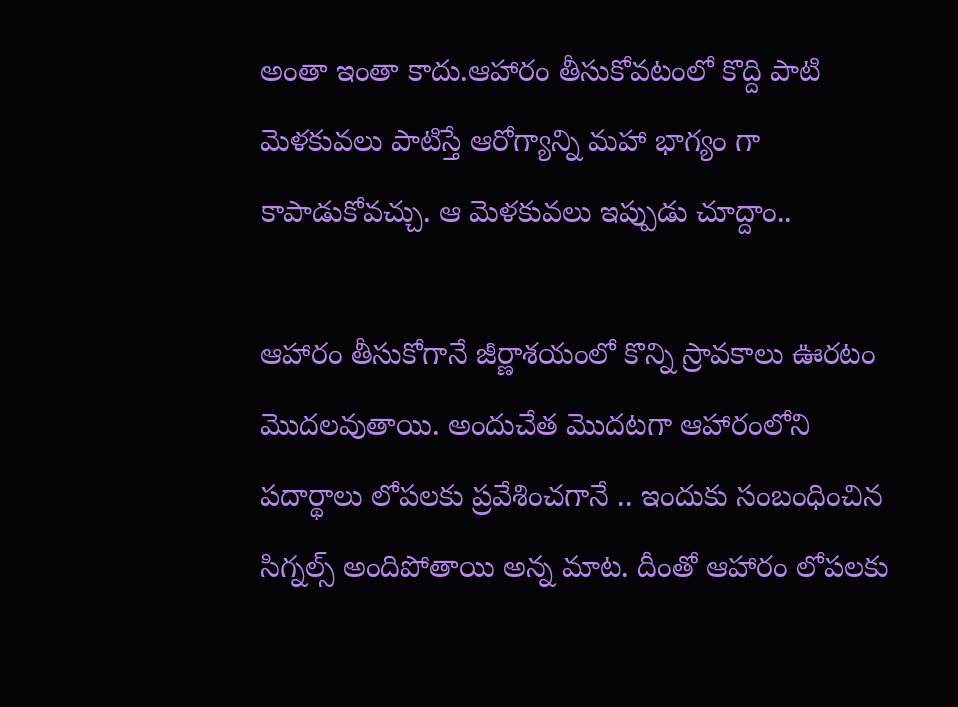అంతా ఇంతా కాదు.ఆహారం తీసుకోవ‌టంలో కొద్ది పాటి మెళ‌కువ‌లు పాటిస్తే ఆరోగ్యాన్ని మ‌హా భాగ్యం గా కాపాడుకోవ‌చ్చు. ఆ మెళ‌కువలు ఇప్పుడు చూద్దాం..

ఆహారం తీసుకోగానే జీర్ణాశ‌యంలో కొన్ని స్రావ‌కాలు ఊర‌టం మొద‌ల‌వుతాయి. అందుచేత మొద‌ట‌గా ఆహారంలోని ప‌దార్థాలు లోప‌ల‌కు ప్రవేశించ‌గానే .. ఇందుకు సంబంధించిన సిగ్నల్స్ అందిపోతాయి అన్న మాట‌. దీంతో ఆహారం లోప‌ల‌కు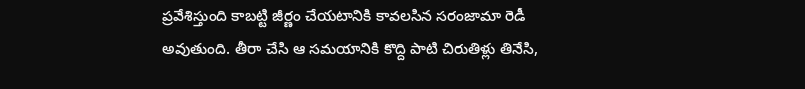ప్రవేశిస్తుంది కాబ‌ట్టి జీర్ణం చేయ‌టానికి కావ‌ల‌సిన స‌రంజామా రెడీ అవుతుంది. తీరా చేసి ఆ స‌మ‌యానికి కొద్ది పాటి చిరుతిళ్లు తినేసి,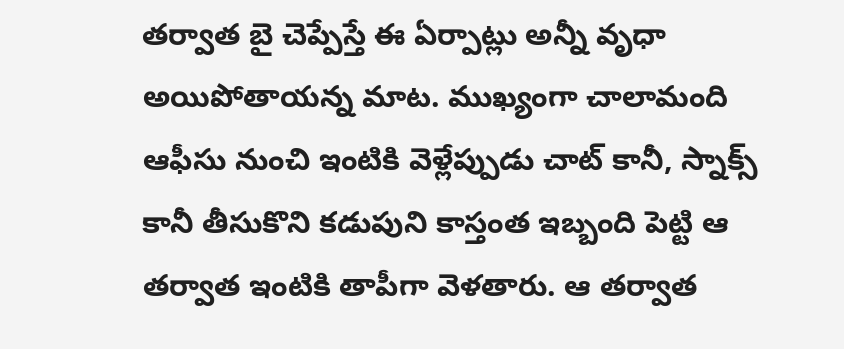త‌ర్వాత బై చెప్పేస్తే ఈ ఏర్పాట్లు అన్నీ వృధా అయిపోతాయ‌న్న మాట‌. ముఖ్యంగా చాలామంది ఆఫీసు నుంచి ఇంటికి వెళ్లేప్పుడు చాట్ కానీ, స్నాక్స్ కానీ తీసుకొని క‌డుపుని కాస్తంత ఇబ్బంది పెట్టి ఆ త‌ర్వాత ఇంటికి తాపీగా వెళ‌తారు. ఆ త‌ర్వాత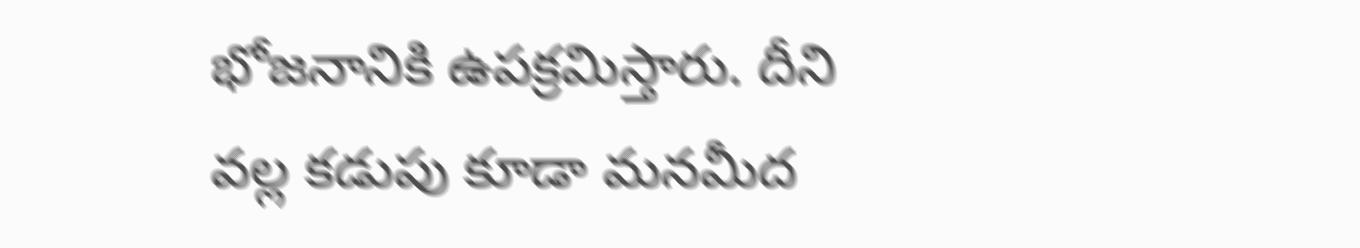భోజ‌నానికి ఉప‌క్రమిస్తారు. దీని వ‌ల్ల క‌డుపు కూడా మ‌నమీద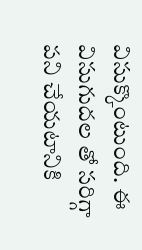విసుక్కొంటుంది. ఈ విసుగుద‌ల తో స‌రిగ్గా ప‌ని చేయ‌టానికి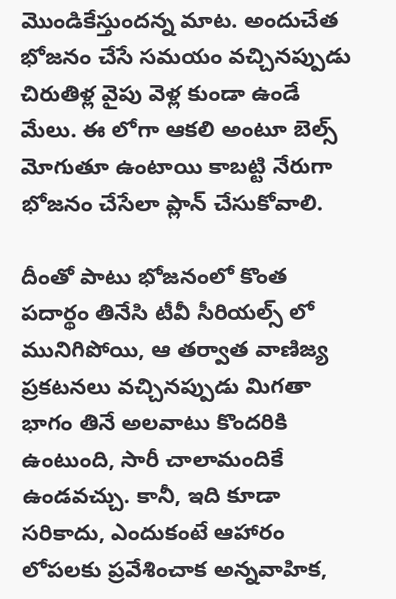మొండికేస్తుంద‌న్న మాట‌. అందుచేత భోజ‌నం చేసే స‌మ‌యం వ‌చ్చిన‌ప్పుడు చిరుతిళ్ల వైపు వెళ్ల కుండా ఉండే మేలు. ఈ లోగా ఆక‌లి అంటూ బెల్స్ మోగుతూ ఉంటాయి కాబ‌ట్టి నేరుగా భోజ‌నం చేసేలా ప్లాన్ చేసుకోవాలి.

దీంతో పాటు భోజ‌నంలో కొంత ప‌దార్థం తినేసి టీవీ సీరియ‌ల్స్ లో మునిగిపోయి, ఆ త‌ర్వాత వాణిజ్య ప్రక‌ట‌న‌లు వ‌చ్చినప్పుడు మిగతా భాగం తినే అల‌వాటు కొంద‌రికి ఉంటుంది, సారీ చాలామందికే ఉండ‌వ‌చ్చు. కానీ, ఇది కూడా స‌రికాదు, ఎందుకంటే ఆహారం లోప‌ల‌కు ప్రవేశించాక అన్నవాహిక‌,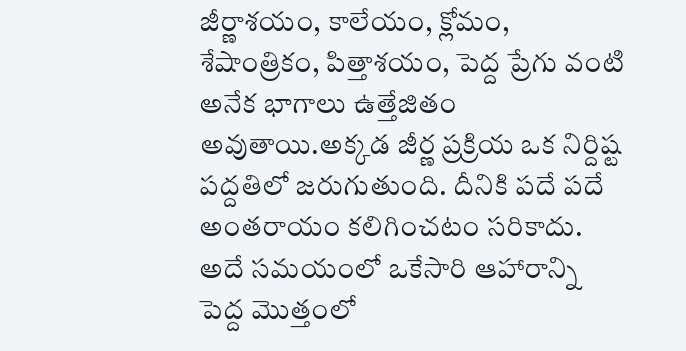జీర్ణాశ‌యం, కాలేయం, క్లోమం, శేషాంత్రికం, పిత్తాశ‌యం, పెద్ద ప్రేగు వంటి అనేక భాగాలు ఉత్తేజితం అవుతాయి.అక్కడ జీర్ణ ప్రక్రియ ఒక నిర్దిష్ట ప‌ద్దతిలో జ‌రుగుతుంది. దీనికి ప‌దే ప‌దే అంత‌రాయం క‌లిగించ‌టం స‌రికాదు. అదే స‌మ‌యంలో ఒకేసారి ఆహారాన్ని పెద్ద మొత్తంలో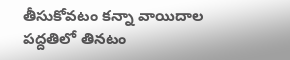తీసుకోవ‌టం క‌న్నా వాయిదాల ప‌ద్దతిలో తిన‌టం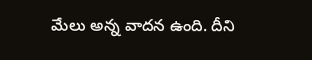మేలు అన్న వాద‌న ఉంది. దీని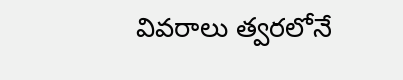వివ‌రాలు త్వర‌లోనే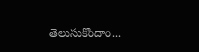తెలుసుకొందాం...